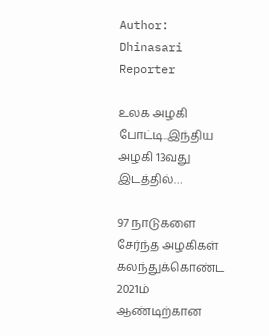Author: Dhinasari Reporter

உலக அழகி போட்டி..இந்திய அழகி 13வது இடத்தில்…

97 நாடுகளை சேர்ந்த அழகிகள் கலந்துக்கொண்ட 2021ம் ஆண்டிற்கான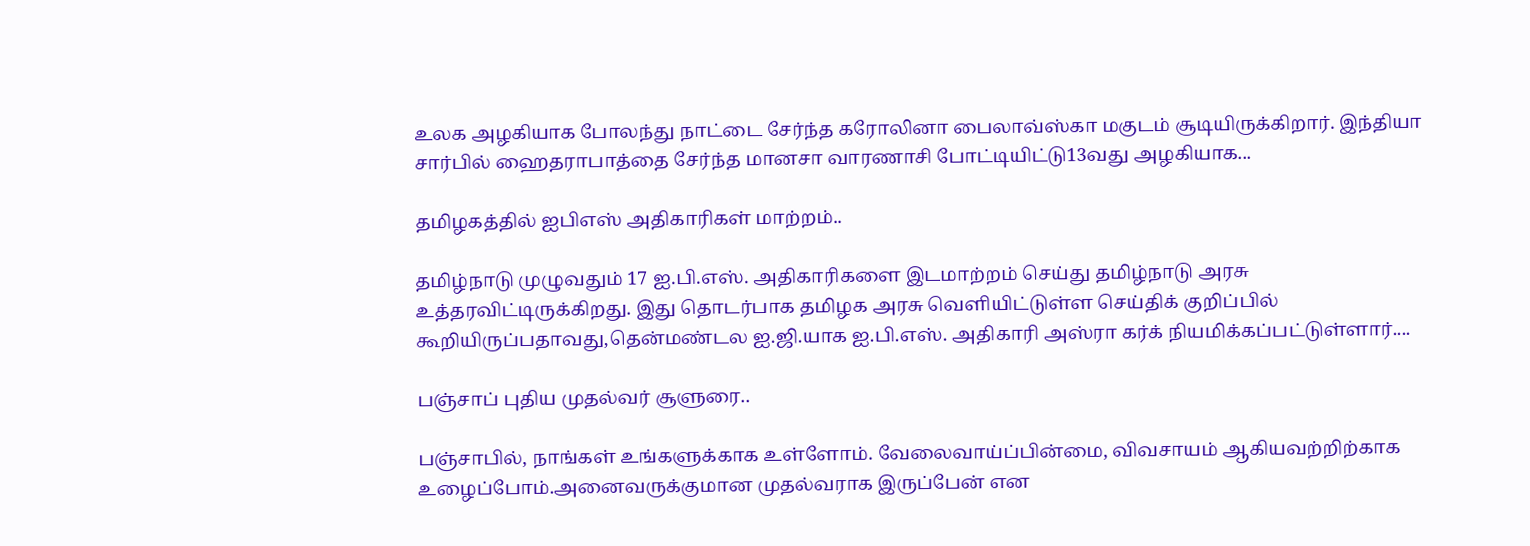உலக அழகியாக போலந்து நாட்டை சேர்ந்த கரோலினா பைலாவ்ஸ்கா மகுடம் சூடியிருக்கிறார். இந்தியா சார்பில் ஹைதராபாத்தை சேர்ந்த மானசா வாரணாசி போட்டியிட்டு13வது அழகியாக...

தமிழகத்தில் ஐபிஎஸ் அதிகாரிகள் மாற்றம்..

தமிழ்நாடு முழுவதும் 17 ஐ.பி.எஸ். அதிகாரிகளை இடமாற்றம் செய்து தமிழ்நாடு அரசு உத்தரவிட்டிருக்கிறது. இது தொடர்பாக தமிழக அரசு வெளியிட்டுள்ள செய்திக் குறிப்பில் கூறியிருப்பதாவது,தென்மண்டல ஐ.ஜி.யாக ஐ.பி.எஸ். அதிகாரி அஸ்ரா கர்க் நியமிக்கப்பட்டுள்ளார்....

பஞ்சாப் புதிய முதல்வர் சூளுரை..

பஞ்சாபில், நாங்கள் உங்களுக்காக உள்ளோம். வேலைவாய்ப்பின்மை, விவசாயம் ஆகியவற்றிற்காக உழைப்போம்.அனைவருக்குமான முதல்வராக இருப்பேன் என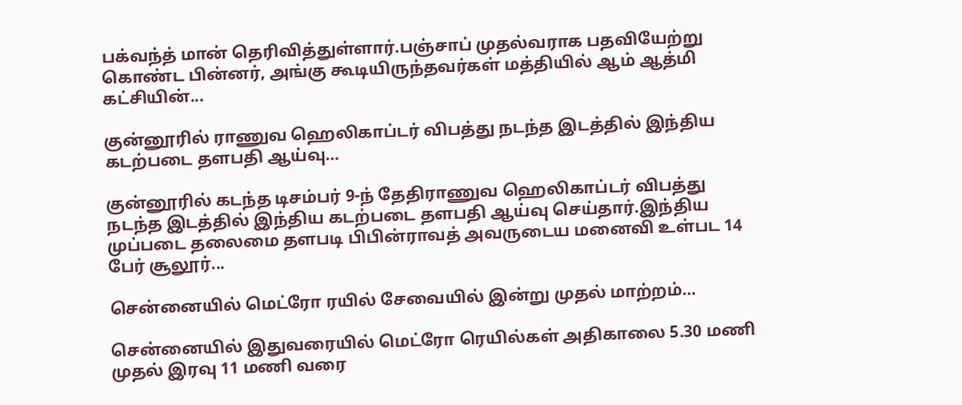பக்வந்த் மான் தெரிவித்துள்ளார்.பஞ்சாப் முதல்வராக பதவியேற்று கொண்ட பின்னர், அங்கு கூடியிருந்தவர்கள் மத்தியில் ஆம் ஆத்மி கட்சியின்...

குன்னூரில் ராணுவ ஹெலிகாப்டர் விபத்து நடந்த இடத்தில் இந்திய கடற்படை தளபதி ஆய்வு…

குன்னூரில் கடந்த டிசம்பர் 9-ந் தேதிராணுவ ஹெலிகாப்டர் விபத்து நடந்த இடத்தில் இந்திய கடற்படை தளபதி ஆய்வு செய்தார்.இந்திய முப்படை தலைமை தளபடி பிபின்ராவத் அவருடைய மனைவி உள்பட 14 பேர் சூலூர்...

சென்னையில் மெட்ரோ ரயில் சேவையில் இன்று முதல் மாற்றம்…

சென்னையில் இதுவரையில் மெட்ரோ ரெயில்கள் அதிகாலை 5.30 மணி முதல் இரவு 11 மணி வரை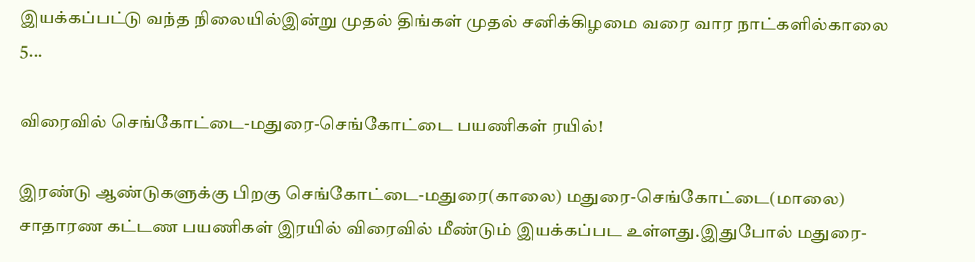இயக்கப்பட்டு வந்த நிலையில்இன்று முதல் திங்கள் முதல் சனிக்கிழமை வரை வார நாட்களில்காலை 5...

விரைவில் செங்கோட்டை-மதுரை-செங்கோட்டை பயணிகள் ரயில்!

இரண்டு ஆண்டுகளுக்கு பிறகு செங்கோட்டை-மதுரை(காலை) மதுரை-செங்கோட்டை(மாலை) சாதாரண கட்டண பயணிகள் இரயில் விரைவில் மீண்டும் இயக்கப்பட உள்ளது.இதுபோல் மதுரை-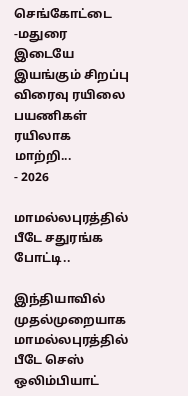செங்கோட்டை -மதுரை இடையே இயங்கும் சிறப்பு விரைவு ரயிலை பயணிகள் ரயிலாக மாற்றி...
- 2026

மாமல்லபுரத்தில் பீடே சதுரங்க போட்டி..

இந்தியாவில் முதல்முறையாக மாமல்லபுரத்தில் பீடே செஸ் ஒலிம்பியாட்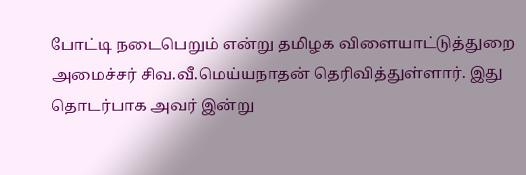போட்டி நடைபெறும் என்று தமிழக விளையாட்டுத்துறை அமைச்சர் சிவ.வீ.மெய்யநாதன் தெரிவித்துள்ளார். இது தொடர்பாக அவர் இன்று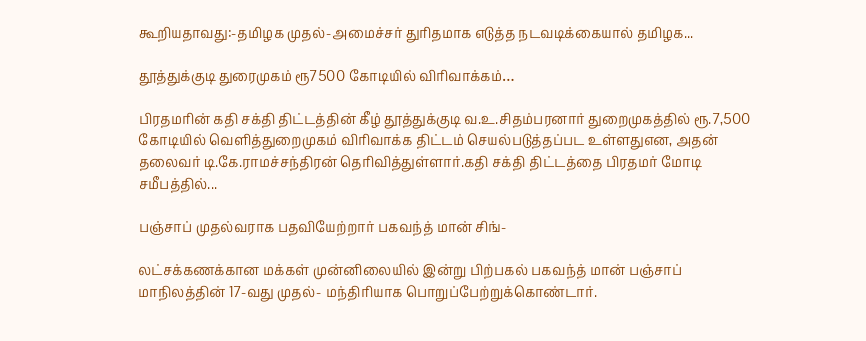கூறியதாவது:-தமிழக முதல்-அமைச்சர் துரிதமாக எடுத்த நடவடிக்கையால் தமிழக...

தூத்துக்குடி துரைமுகம் ரூ7500 கோடியில் விரிவாக்கம்…

பிரதமரின் கதி சக்தி திட்டத்தின் கீழ் தூத்துக்குடி வ.உ.சிதம்பரனார் துறைமுகத்தில் ரூ.7,500 கோடியில் வெளித்துறைமுகம் விரிவாக்க திட்டம் செயல்படுத்தப்பட உள்ளதுஎன, அதன் தலைவர் டி.கே.ராமச்சந்திரன் தெரிவித்துள்ளார்.கதி சக்தி திட்டத்தை பிரதமர் மோடி சமீபத்தில்...

பஞ்சாப் முதல்வராக பதவியேற்றார் பகவந்த் மான் சிங்-

லட்சக்கணக்கான மக்கள் முன்னிலையில் இன்று பிற்பகல் பகவந்த் மான் பஞ்சாப் மாநிலத்தின் 17-வது முதல்- மந்திரியாக பொறுப்பேற்றுக்கொண்டார்.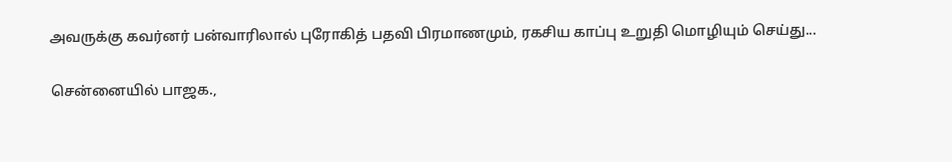அவருக்கு கவர்னர் பன்வாரிலால் புரோகித் பதவி பிரமாணமும், ரகசிய காப்பு உறுதி மொழியும் செய்து...

சென்னையில் பாஜக.,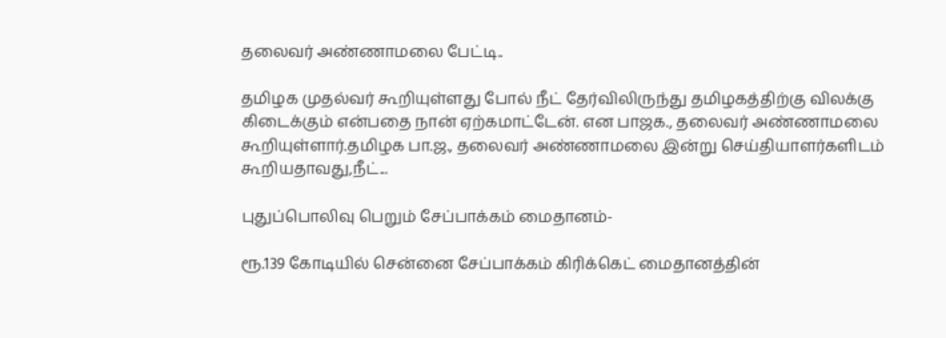தலைவர் அண்ணாமலை பேட்டி..

தமிழக முதல்வர் கூறியுள்ளது போல் நீட் தேர்விலிருந்து தமிழகத்திற்கு விலக்கு கிடைக்கும் என்பதை நான் ஏற்கமாட்டேன். என பாஜக., தலைவர் அண்ணாமலை கூறியுள்ளார்.தமிழக பா.ஜ., தலைவர் அண்ணாமலை இன்று செய்தியாளர்களிடம் கூறியதாவது,நீட்...

புதுப்பொலிவு பெறும் சேப்பாக்கம் மைதானம்-

ரூ.139 கோடியில் சென்னை சேப்பாக்கம் கிரிக்கெட் மைதானத்தின்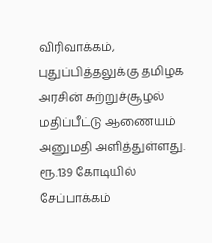விரிவாக்கம், புதுப்பித்தலுக்கு தமிழக அரசின் சுற்றுச்சூழல் மதிப்பீட்டு ஆணையம் அனுமதி அளித்துள்ளது. ரூ.139 கோடியில் சேப்பாக்கம்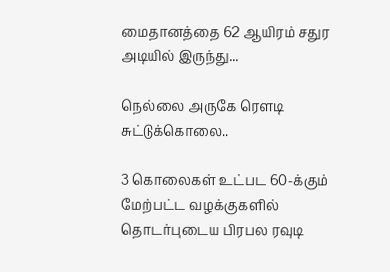மைதானத்தை 62 ஆயிரம் சதுர அடியில் இருந்து...

நெல்லை அருகே ரௌடி சுட்டுக்கொலை..

3 கொலைகள் உட்பட 60-க்கும் மேற்பட்ட வழக்குகளில் தொடர்புடைய பிரபல ரவுடி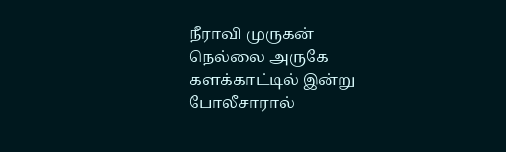நீராவி முருகன்  நெல்லை அருகே களக்காட்டில் இன்று போலீசாரால்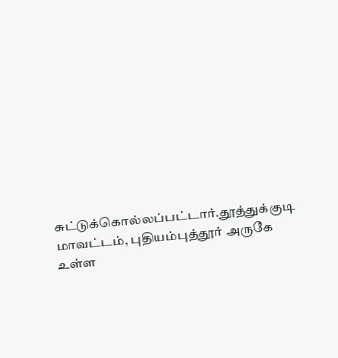சுட்டுக்கொல்லப்பட்டார்.தூத்துக்குடி மாவட்டம், புதியம்புத்தூர் அருகே உள்ள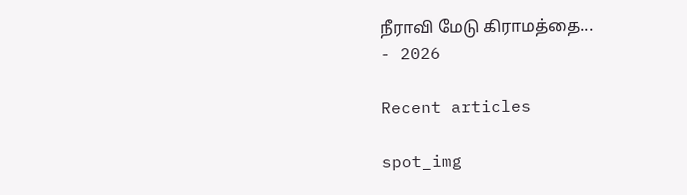நீராவி மேடு கிராமத்தை...
- 2026

Recent articles

spot_img